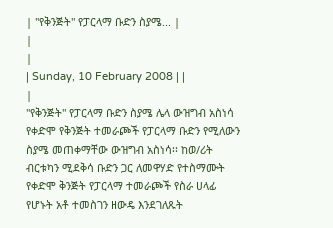| "የቅንጅት" የፓርላማ ቡድን ስያሜ... |
|
|
| Sunday, 10 February 2008 | |
|
"የቅንጅት" የፓርላማ ቡድን ስያሜ ሌላ ውዝግብ አስነሳ
የቀድሞ የቅንጅት ተመራጮች የፓርላማ ቡድን የሚለውን ስያሜ መጠቀማቸው ውዝግብ አስነሳ፡፡ ከወ/ሪት ብርቱካን ሚደቅሳ ቡድን ጋር ለመዋሃድ የተስማሙት የቀድሞ ቅንጅት የፓርላማ ተመራጮች የስራ ሀላፊ የሆኑት አቶ ተመስገን ዘውዴ እንደገለጹት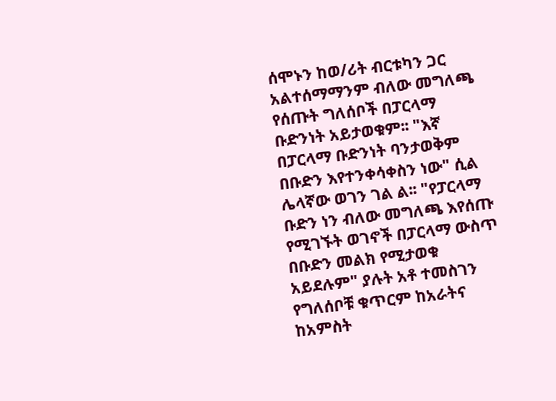ሰሞኑን ከወ/ሪት ብርቱካን ጋር አልተሰማማንም ብለው መግለጫ የሰጡት ግለሰቦች በፓርላማ ቡድንነት አይታወቁም፡፡ "እኛ በፓርላማ ቡድንነት ባንታወቅም በቡድን እየተንቀሳቀስን ነው" ሲል ሌላኛው ወገን ገል ል፡፡ "የፓርላማ ቡድን ነን ብለው መግለጫ እየሰጡ የሚገኙት ወገኖች በፓርላማ ውስጥ በቡድን መልክ የሚታወቁ አይደሉም" ያሉት አቶ ተመስገን የግለሰቦቹ ቁጥርም ከአራትና ከአምስት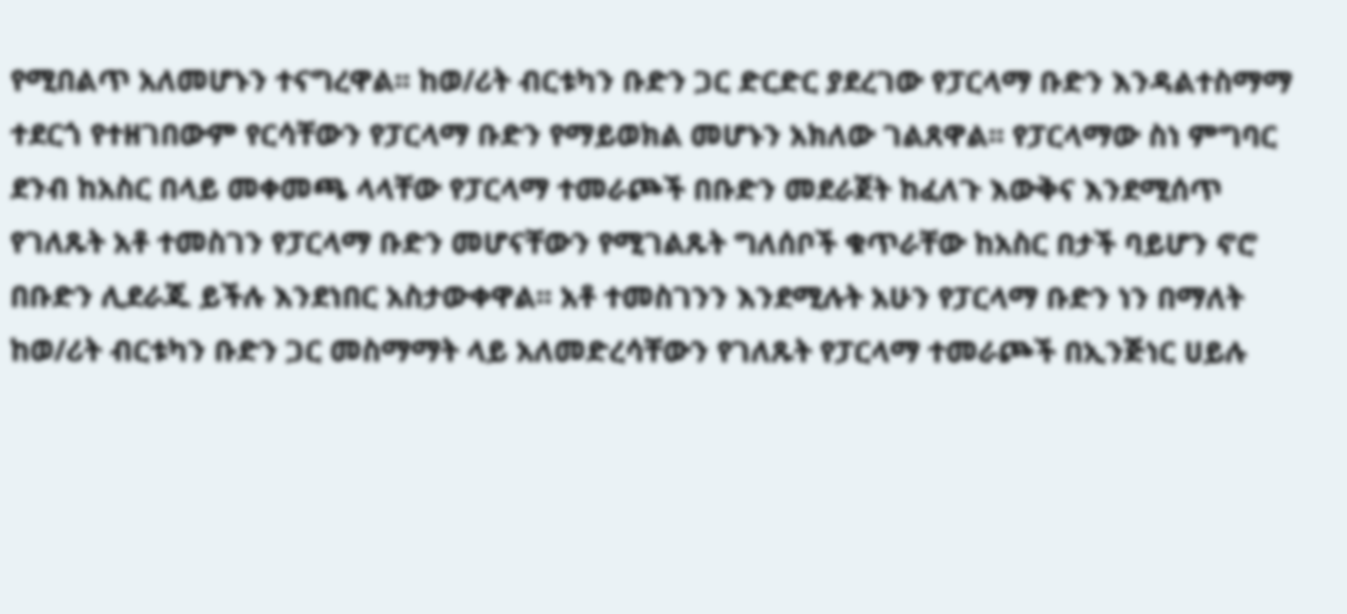የሚበልጥ አለመሆኑን ተናግረዋል፡፡ ከወ/ሪት ብርቱካን ቡድን ጋር ድርድር ያደረገው የፓርላማ ቡድን እንዳልተስማማ ተደርጎ የተዘገበውም የርሳቸውን የፓርላማ ቡድን የማይወክል መሆኑን አክለው ገልጸዋል፡፡ የፓርላማው ስነ ምግባር ደንብ ከአስር በላይ መቀመጫ ላላቸው የፓርላማ ተመራጮች በቡድን መደራጀት ከፈለጉ እውቅና እንደሚሰጥ የገለጹት አቶ ተመስገን የፓርላማ ቡድን መሆናቸውን የሚገልጹት ግለሰቦች ቁጥራቸው ከአስር በታች ባይሆን ኖሮ በቡድን ሊደራጁ ይችሉ እንደነበር አስታውቀዋል፡፡ አቶ ተመስገንን እንደሚሉት አሁን የፓርላማ ቡድን ነን በማለት ከወ/ሪት ብርቱካን ቡድን ጋር መስማማት ላይ አለመድረሳቸውን የገለጹት የፓርላማ ተመራጮች በኢንጅነር ሀይሉ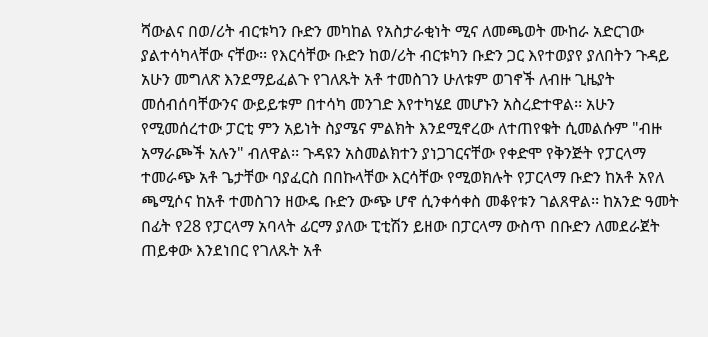ሻውልና በወ/ሪት ብርቱካን ቡድን መካከል የአስታራቂነት ሚና ለመጫወት ሙከራ አድርገው ያልተሳካላቸው ናቸው፡፡ የእርሳቸው ቡድን ከወ/ሪት ብርቱካን ቡድን ጋር እየተወያየ ያለበትን ጉዳይ አሁን መግለጽ እንደማይፈልጉ የገለጹት አቶ ተመስገን ሁለቱም ወገኖች ለብዙ ጊዜያት መሰብሰባቸውንና ውይይቱም በተሳካ መንገድ እየተካሄደ መሆኑን አስረድተዋል፡፡ አሁን የሚመሰረተው ፓርቲ ምን አይነት ስያሜና ምልክት እንደሚኖረው ለተጠየቁት ሲመልሱም "ብዙ አማራጮች አሉን" ብለዋል፡፡ ጉዳዩን አስመልክተን ያነጋገርናቸው የቀድሞ የቅንጅት የፓርላማ ተመራጭ አቶ ጌታቸው ባያፈርስ በበኩላቸው እርሳቸው የሚወክሉት የፓርላማ ቡድን ከአቶ አየለ ጫሚሶና ከአቶ ተመስገን ዘውዴ ቡድን ውጭ ሆኖ ሲንቀሳቀስ መቆየቱን ገልጸዋል፡፡ ከአንድ ዓመት በፊት የ28 የፓርላማ አባላት ፊርማ ያለው ፒቲሽን ይዘው በፓርላማ ውስጥ በቡድን ለመደራጀት ጠይቀው እንደነበር የገለጹት አቶ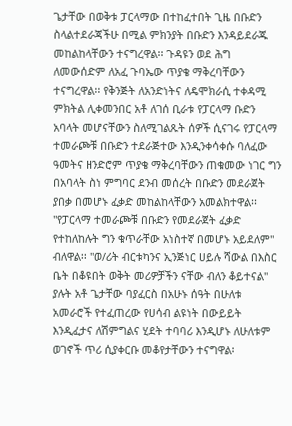ጌታቸው በወቅቱ ፓርላማው በተከፈተበት ጊዜ በቡድን ስላልተደራጃችሁ በሚል ምክንያት በቡድን እንዳይደራጁ መከልከላቸውን ተናግረዋል፡፡ ጉዳዩን ወደ ሕግ ለመውሰድም ለአፈ ጉባኤው ጥያቄ ማቅረባቸውን ተናግረዋል፡፡ የቅንጅት ለአንድነትና ለዴሞክራሲ ተቀዳሚ ምክትል ሊቀመንበር አቶ ለገሰ ቢራቱ የፓርላማ ቡድን አባላት መሆናቸውን ስለሚገልጹት ሰዎች ሲናገሩ የፓርላማ ተመራጮቹ በቡድን ተደራጅተው እንዲንቀሳቀሱ ባለፈው ዓመትና ዘንድሮም ጥያቄ ማቅረባቸውን ጠቁመው ነገር ግን በአባላት ስነ ምግባር ደንብ መሰረት በቡድን መደራጀት ያበቃ በመሆኑ ፈቃድ መከልከላቸውን አመልክተዋል፡፡ "የፓርላማ ተመራጮቹ በቡድን የመደራጀት ፈቃድ የተከለከሉት ግን ቁጥራቸው አነስተኛ በመሆኑ አይደለም" ብለዋል፡፡ "ወ/ሪት ብርቱካንና ኢንጅነር ሀይሉ ሻውል በእስር ቤት በቆዩበት ወቅት መሪዎቻችን ናቸው ብለን ቆይተናል" ያሉት አቶ ጌታቸው ባያፈርስ በአሁኑ ሰዓት በሁለቱ አመራሮች የተፈጠረው የሀሳብ ልዩነት በውይይት እንዲፈታና ለሽምግልና ሂደት ተባባሪ እንዲሆኑ ለሁለቱም ወገኖች ጥሪ ሲያቀርቡ መቆየታቸውን ተናግዋል፡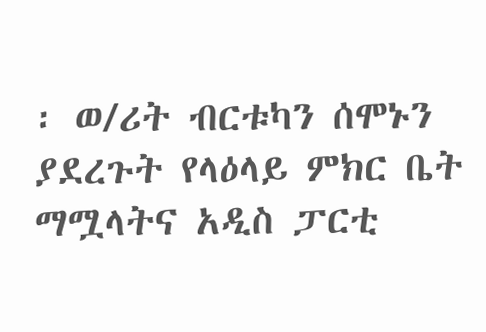፡ ወ/ሪት ብርቱካን ሰሞኑን ያደረጉት የላዕላይ ምክር ቤት ማሟላትና አዲስ ፓርቲ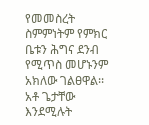የመመስረት ስምምነትም የምክር ቤቱን ሕግና ደንብ የሚጥስ መሆኑንም አክለው ገልፀዋል፡፡ አቶ ጌታቸው እንደሚሉት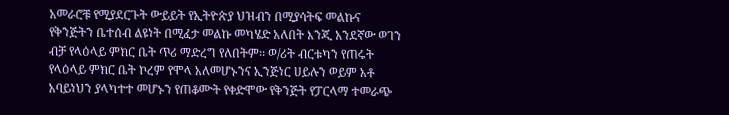አመራሮቹ የሚያደርጉት ውይይት የኢትዮጵያ ህዝብን በሚያሳትፍ መልኩና የቅንጅትን ቤተሰብ ልዩነት በሚፈታ መልኩ መካሄድ አለበት እንጂ አንደኛው ወገን ብቻ የላዕላይ ምክር ቤት ጥሪ ማድረግ የለበትም፡፡ ወ/ሪት ብርቱካን የጠሩት የላዕላይ ምክር ቤት ኮረም የሞላ አለመሆኑንና ኢንጅነር ሀይሉን ወይም አቶ አባይነህን ያላካተተ መሆኑን የጠቆሙት የቀድሞው የቅንጅት የፓርላማ ተመራጭ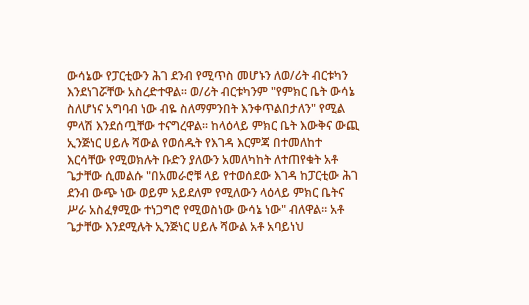ውሳኔው የፓርቲውን ሕገ ደንብ የሚጥስ መሆኑን ለወ/ሪት ብርቱካን እንደነገሯቸው አስረድተዋል፡፡ ወ/ሪት ብርቱካንም "የምክር ቤት ውሳኔ ስለሆነና አግባብ ነው ብዬ ስለማምንበት እንቀጥልበታለን" የሚል ምላሽ እንደሰጧቸው ተናግረዋል፡፡ ከላዕላይ ምክር ቤት እውቅና ውጪ ኢንጅነር ሀይሉ ሻውል የወሰዱት የእገዳ እርምጃ በተመለከተ እርሳቸው የሚወክሉት ቡድን ያለውን አመለካከት ለተጠየቁት አቶ ጌታቸው ሲመልሱ "በአመራሮቹ ላይ የተወሰደው እገዳ ከፓርቲው ሕገ ደንብ ውጭ ነው ወይም አይደለም የሚለውን ላዕላይ ምክር ቤትና ሥራ አስፈፃሚው ተነጋግሮ የሚወስነው ውሳኔ ነው" ብለዋል፡፡ አቶ ጌታቸው እንደሚሉት ኢንጅነር ሀይሉ ሻውል አቶ አባይነህ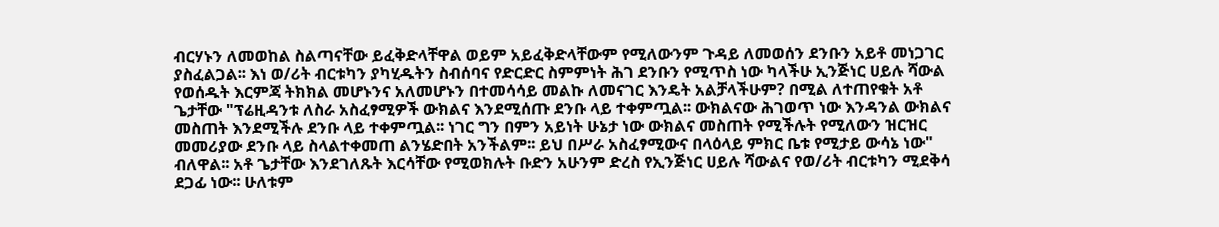ብርሃኑን ለመወከል ስልጣናቸው ይፈቅድላቸዋል ወይም አይፈቅድላቸውም የሚለውንም ጉዳይ ለመወሰን ደንቡን አይቶ መነጋገር ያስፈልጋል፡፡ እነ ወ/ሪት ብርቱካን ያካሂዱትን ስብሰባና የድርድር ስምምነት ሕገ ደንቡን የሚጥስ ነው ካላችሁ ኢንጅነር ሀይሉ ሻውል የወሰዱት እርምጃ ትክክል መሆኑንና አለመሆኑን በተመሳሳይ መልኩ ለመናገር እንዴት አልቻላችሁም? በሚል ለተጠየቁት አቶ ጌታቸው "ፕሬዚዳንቱ ለስራ አስፈፃሚዎች ውክልና እንደሚሰጡ ደንቡ ላይ ተቀምጧል፡፡ ውክልናው ሕገወጥ ነው እንዳንል ውክልና መስጠት እንደሚችሉ ደንቡ ላይ ተቀምጧል፡፡ ነገር ግን በምን አይነት ሁኔታ ነው ውክልና መስጠት የሚችሉት የሚለውን ዝርዝር መመሪያው ደንቡ ላይ ስላልተቀመጠ ልንሄድበት አንችልም፡፡ ይህ በሥራ አስፈፃሚውና በላዕላይ ምክር ቤቱ የሚታይ ውሳኔ ነው" ብለዋል፡፡ አቶ ጌታቸው እንደገለጹት እርሳቸው የሚወክሉት ቡድን አሁንም ድረስ የኢንጅነር ሀይሉ ሻውልና የወ/ሪት ብርቱካን ሚደቅሳ ደጋፊ ነው፡፡ ሁለቱም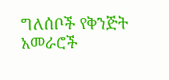ግለሰቦች የቅንጅት አመራሮች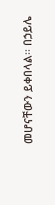መሆናቸውን ይቀበላል፡፡ በኃይሌ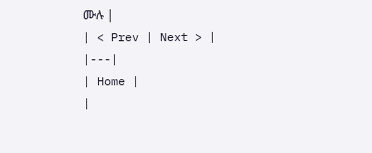ሙሉ |
| < Prev | Next > |
|---|
| Home |
|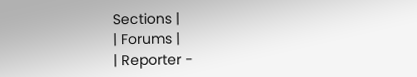Sections |
| Forums |
| Reporter -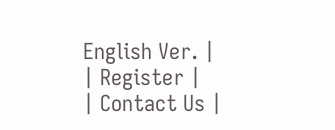English Ver. |
| Register |
| Contact Us |